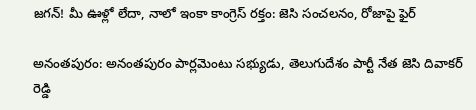జగన్! మీ ఊళ్లో లేదా, నాలో ఇంకా కాంగ్రెస్ రక్తం: జెసి సంచలనం, రోజాపై ఫైర్

అనంతపురం: అనంతపురం పార్లమెంటు సభ్యుడు, తెలుగుదేశం పార్టీ నేత జెసి దివాకర్ రెడ్డి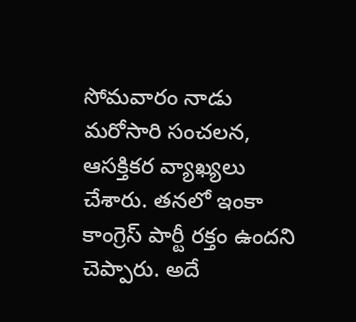సోమవారం నాడు మరోసారి సంచలన, ఆసక్తికర వ్యాఖ్యలు చేశారు. తనలో ఇంకా కాంగ్రెస్ పార్టీ రక్తం ఉందని చెప్పారు. అదే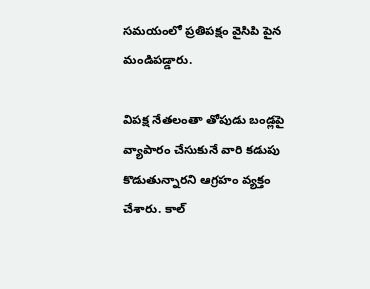సమయంలో ప్రతిపక్షం వైసిపి పైన మండిపడ్డారు.

విపక్ష నేతలంతా తోపుడు బండ్లపై వ్యాపారం చేసుకునే వారి కడుపు కొడుతున్నారని ఆగ్రహం వ్యక్తం చేశారు. కాల్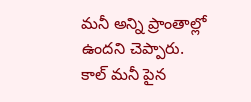మనీ అన్ని ప్రాంతాల్లో ఉందని చెప్పారు. కాల్ మనీ పైన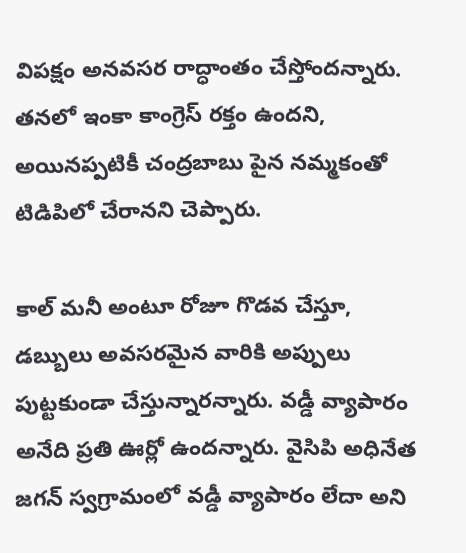విపక్షం అనవసర రాద్ధాంతం చేస్తోందన్నారు. తనలో ఇంకా కాంగ్రెస్ రక్తం ఉందని, అయినప్పటికీ చంద్రబాబు పైన నమ్మకంతో టిడిపిలో చేరానని చెప్పారు.

కాల్ మనీ అంటూ రోజూ గొడవ చేస్తూ, డబ్బులు అవసరమైన వారికి అప్పులు పుట్టకుండా చేస్తున్నారన్నారు. వడ్డీ వ్యాపారం అనేది ప్రతి ఊర్లో ఉందన్నారు. వైసిపి అధినేత జగన్ స్వగ్రామంలో వడ్డీ వ్యాపారం లేదా అని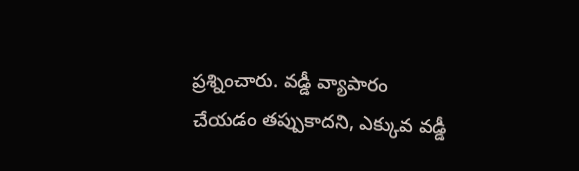ప్రశ్నించారు. వడ్డీ వ్యాపారం చేయడం తప్పుకాదని, ఎక్కువ వడ్డీ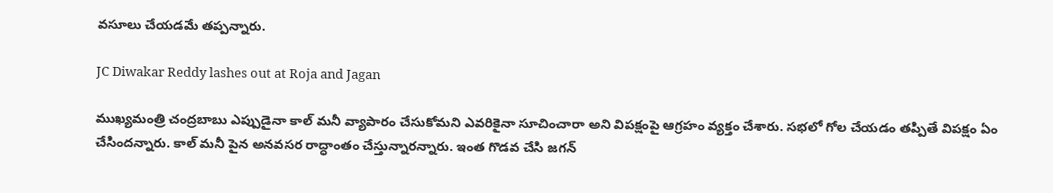వసూలు చేయడమే తప్పన్నారు.

JC Diwakar Reddy lashes out at Roja and Jagan

ముఖ్యమంత్రి చంద్రబాబు ఎప్పుడైనా కాల్ మనీ వ్యాపారం చేసుకోమని ఎవరికైనా సూచించారా అని విపక్షంపై ఆగ్రహం వ్యక్తం చేశారు. సభలో గోల చేయడం తప్పితే విపక్షం ఏం చేసిందన్నారు. కాల్ మనీ పైన అనవసర రాద్ధాంతం చేస్తున్నారన్నారు. ఇంత గొడవ చేసి జగన్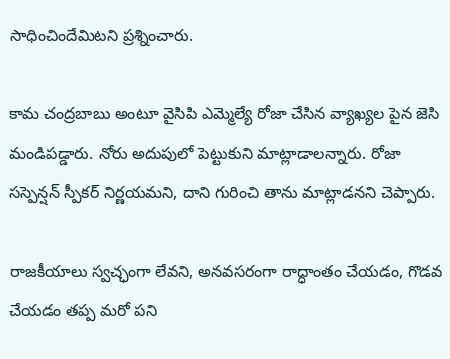సాధించిందేమిటని ప్రశ్నించారు.

కామ చంద్రబాబు అంటూ వైసిపి ఎమ్మెల్యే రోజా చేసిన వ్యాఖ్యల పైన జెసి మండిపడ్డారు. నోరు అదుపులో పెట్టుకుని మాట్లాడాలన్నారు. రోజా సస్పెన్షన్ స్పీకర్ నిర్ణయమని, దాని గురించి తాను మాట్లాడనని చెప్పారు.

రాజకీయాలు స్వచ్ఛంగా లేవని, అనవసరంగా రాద్ధాంతం చేయడం, గొడవ చేయడం తప్ప మరో పని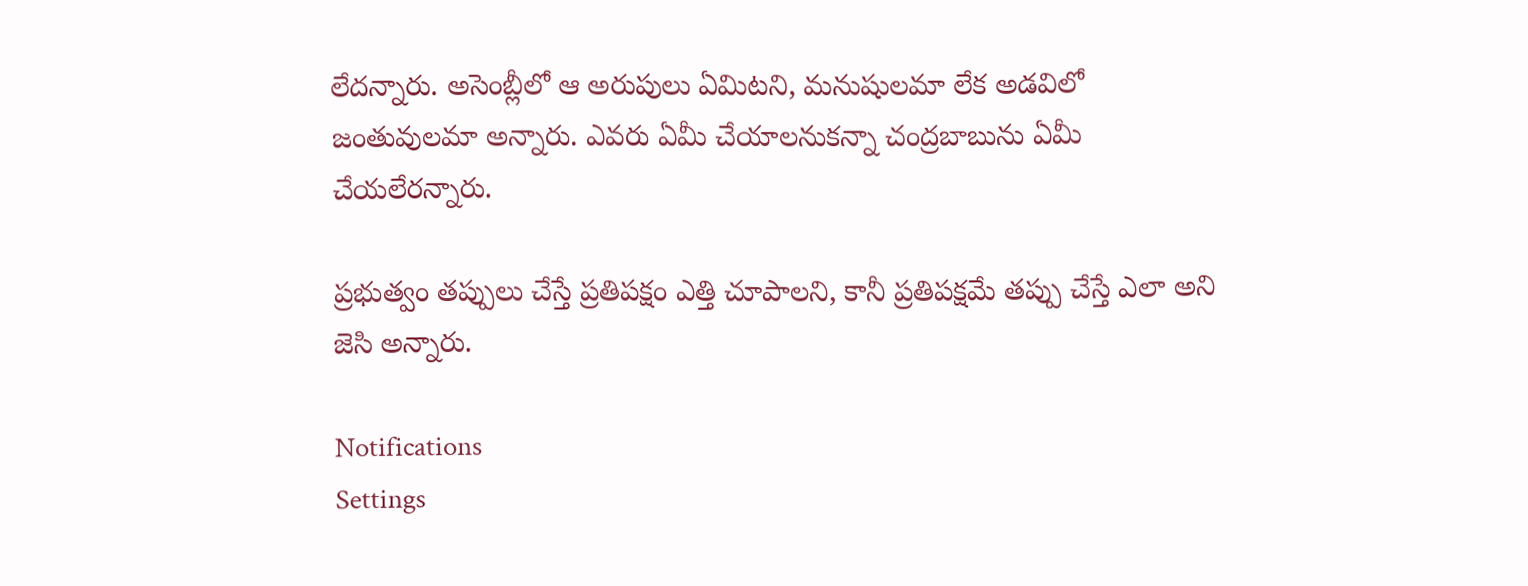లేదన్నారు. అసెంబ్లీలో ఆ అరుపులు ఏమిటని, మనుషులమా లేక అడవిలో జంతువులమా అన్నారు. ఎవరు ఏమీ చేయాలనుకన్నా చంద్రబాబును ఏమీ చేయలేరన్నారు.

ప్రభుత్వం తప్పులు చేస్తే ప్రతిపక్షం ఎత్తి చూపాలని, కానీ ప్రతిపక్షమే తప్పు చేస్తే ఎలా అని జెసి అన్నారు.

Notifications
Settings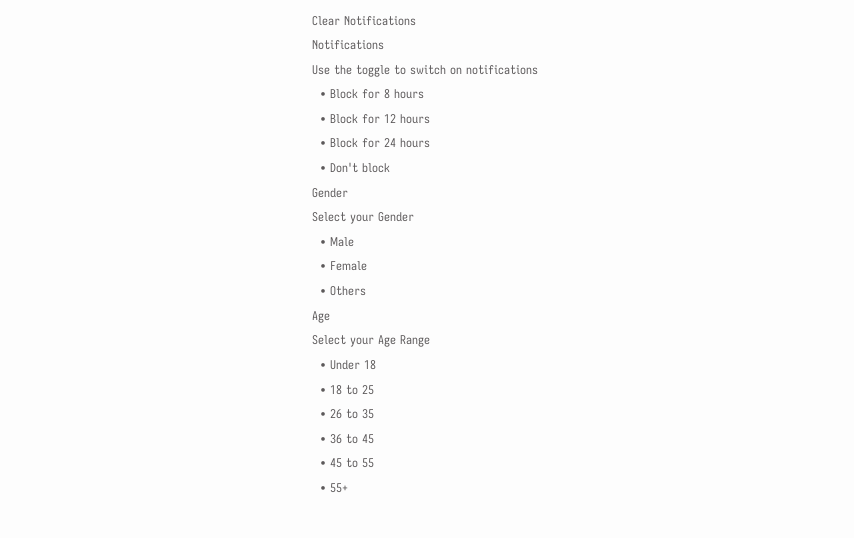Clear Notifications
Notifications
Use the toggle to switch on notifications
  • Block for 8 hours
  • Block for 12 hours
  • Block for 24 hours
  • Don't block
Gender
Select your Gender
  • Male
  • Female
  • Others
Age
Select your Age Range
  • Under 18
  • 18 to 25
  • 26 to 35
  • 36 to 45
  • 45 to 55
  • 55+